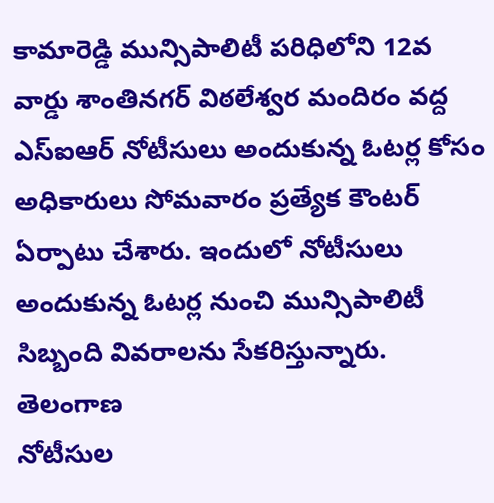కామారెడ్డి మున్సిపాలిటీ పరిధిలోని 12వ వార్డు శాంతినగర్ విఠలేశ్వర మందిరం వద్ద ఎస్ఐఆర్ నోటీసులు అందుకున్న ఓటర్ల కోసం అధికారులు సోమవారం ప్రత్యేక కౌంటర్ ఏర్పాటు చేశారు. ఇందులో నోటీసులు అందుకున్న ఓటర్ల నుంచి మున్సిపాలిటీ సిబ్బంది వివరాలను సేకరిస్తున్నారు.
తెలంగాణ
నోటీసుల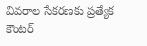వివరాల సేకరణకు ప్రత్యేక కౌంటర్